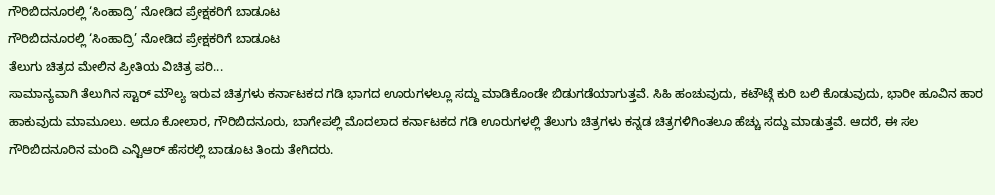ಗೌರಿಬಿದನೂರಲ್ಲಿ ‘ಸಿಂಹಾದ್ರಿ’ ನೋಡಿದ ಪ್ರೇಕ್ಷಕರಿಗೆ ಬಾಡೂಟ
ಗೌರಿಬಿದನೂರಲ್ಲಿ ‘ಸಿಂಹಾದ್ರಿ’ ನೋಡಿದ ಪ್ರೇಕ್ಷಕರಿಗೆ ಬಾಡೂಟ
ತೆಲುಗು ಚಿತ್ರದ ಮೇಲಿನ ಪ್ರೀತಿಯ ವಿಚಿತ್ರ ಪರಿ...
ಸಾಮಾನ್ಯವಾಗಿ ತೆಲುಗಿನ ಸ್ಟಾರ್ ಮೌಲ್ಯ ಇರುವ ಚಿತ್ರಗಳು ಕರ್ನಾಟಕದ ಗಡಿ ಭಾಗದ ಊರುಗಳಲ್ಲೂ ಸದ್ದು ಮಾಡಿಕೊಂಡೇ ಬಿಡುಗಡೆಯಾಗುತ್ತವೆ. ಸಿಹಿ ಹಂಚುವುದು, ಕಟೌಟ್ಗೆ ಕುರಿ ಬಲಿ ಕೊಡುವುದು, ಭಾರೀ ಹೂವಿನ ಹಾರ ಹಾಕುವುದು ಮಾಮೂಲು. ಅದೂ ಕೋಲಾರ, ಗೌರಿಬಿದನೂರು, ಬಾಗೇಪಲ್ಲಿ ಮೊದಲಾದ ಕರ್ನಾಟಕದ ಗಡಿ ಊರುಗಳಲ್ಲಿ ತೆಲುಗು ಚಿತ್ರಗಳು ಕನ್ನಡ ಚಿತ್ರಗಳಿಗಿಂತಲೂ ಹೆಚ್ಚು ಸದ್ದು ಮಾಡುತ್ತವೆ. ಆದರೆ, ಈ ಸಲ ಗೌರಿಬಿದನೂರಿನ ಮಂದಿ ಎನ್ಟಿಆರ್ ಹೆಸರಲ್ಲಿ ಬಾಡೂಟ ತಿಂದು ತೇಗಿದರು.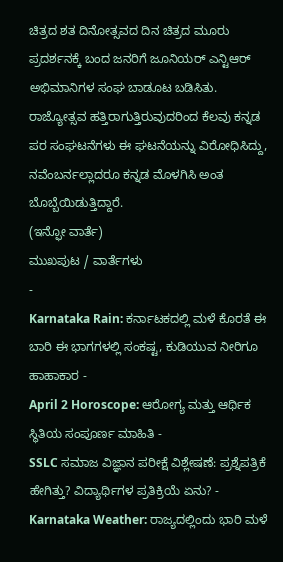ಚಿತ್ರದ ಶತ ದಿನೋತ್ಸವದ ದಿನ ಚಿತ್ರದ ಮೂರು ಪ್ರದರ್ಶನಕ್ಕೆ ಬಂದ ಜನರಿಗೆ ಜೂನಿಯರ್ ಎನ್ಟಿಆರ್ ಅಭಿಮಾನಿಗಳ ಸಂಘ ಬಾಡೂಟ ಬಡಿಸಿತು. ರಾಜ್ಯೋತ್ಸವ ಹತ್ತಿರಾಗುತ್ತಿರುವುದರಿಂದ ಕೆಲವು ಕನ್ನಡ ಪರ ಸಂಘಟನೆಗಳು ಈ ಘಟನೆಯನ್ನು ವಿರೋಧಿಸಿದ್ದು, ನವೆಂಬರ್ನಲ್ಲಾದರೂ ಕನ್ನಡ ಮೊಳಗಿಸಿ ಅಂತ ಬೊಬ್ಬೆಯಿಡುತ್ತಿದ್ದಾರೆ.
(ಇನ್ಫೋ ವಾರ್ತೆ)
ಮುಖಪುಟ / ವಾರ್ತೆಗಳು
-
Karnataka Rain: ಕರ್ನಾಟಕದಲ್ಲಿ ಮಳೆ ಕೊರತೆ ಈ ಬಾರಿ ಈ ಭಾಗಗಳಲ್ಲಿ ಸಂಕಷ್ಟ, ಕುಡಿಯುವ ನೀರಿಗೂ ಹಾಹಾಕಾರ -
April 2 Horoscope: ಆರೋಗ್ಯ ಮತ್ತು ಆರ್ಥಿಕ ಸ್ಥಿತಿಯ ಸಂಪೂರ್ಣ ಮಾಹಿತಿ -
SSLC ಸಮಾಜ ವಿಜ್ಞಾನ ಪರೀಕ್ಷೆ ವಿಶ್ಲೇಷಣೆ: ಪ್ರಶ್ನೆಪತ್ರಿಕೆ ಹೇಗಿತ್ತು? ವಿದ್ಯಾರ್ಥಿಗಳ ಪ್ರತಿಕ್ರಿಯೆ ಏನು? -
Karnataka Weather: ರಾಜ್ಯದಲ್ಲಿಂದು ಭಾರಿ ಮಳೆ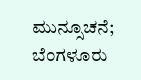ಮುನ್ಸೂಚನೆ; ಬೆಂಗಳೂರು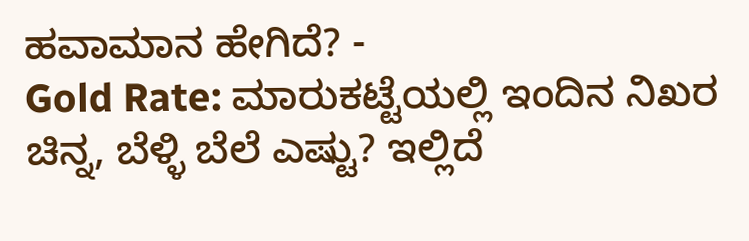ಹವಾಮಾನ ಹೇಗಿದೆ? -
Gold Rate: ಮಾರುಕಟ್ಟೆಯಲ್ಲಿ ಇಂದಿನ ನಿಖರ ಚಿನ್ನ, ಬೆಳ್ಳಿ ಬೆಲೆ ಎಷ್ಟು? ಇಲ್ಲಿದೆ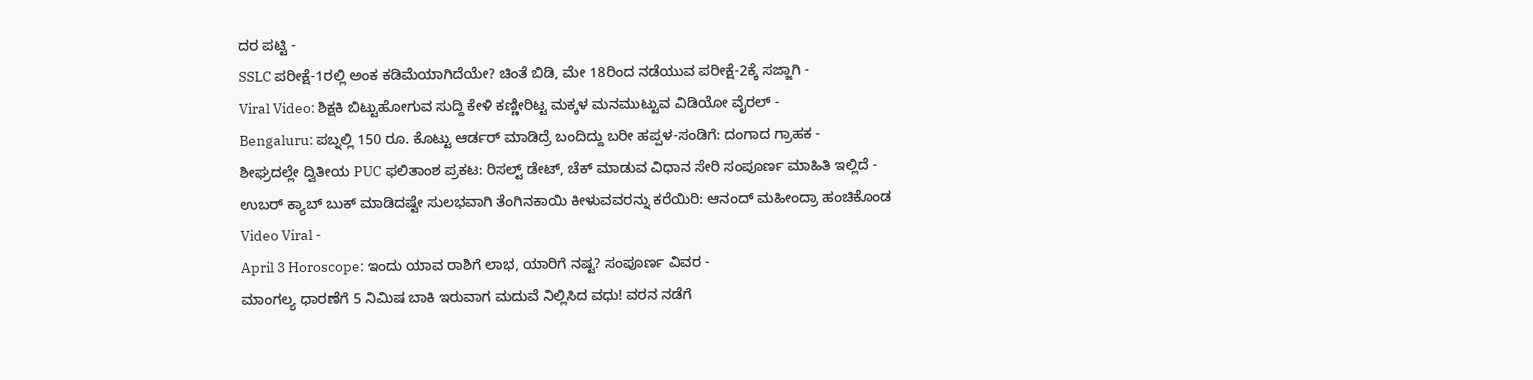ದರ ಪಟ್ಟಿ -
SSLC ಪರೀಕ್ಷೆ-1ರಲ್ಲಿ ಅಂಕ ಕಡಿಮೆಯಾಗಿದೆಯೇ? ಚಿಂತೆ ಬಿಡಿ, ಮೇ 18ರಿಂದ ನಡೆಯುವ ಪರೀಕ್ಷೆ-2ಕ್ಕೆ ಸಜ್ಜಾಗಿ -
Viral Video: ಶಿಕ್ಷಕಿ ಬಿಟ್ಟುಹೋಗುವ ಸುದ್ದಿ ಕೇಳಿ ಕಣ್ಣೀರಿಟ್ಟ ಮಕ್ಕಳ ಮನಮುಟ್ಟುವ ವಿಡಿಯೋ ವೈರಲ್ -
Bengaluru: ಪಬ್ನಲ್ಲಿ 150 ರೂ. ಕೊಟ್ಟು ಆರ್ಡರ್ ಮಾಡಿದ್ರೆ ಬಂದಿದ್ದು ಬರೀ ಹಪ್ಪಳ-ಸಂಡಿಗೆ: ದಂಗಾದ ಗ್ರಾಹಕ -
ಶೀಘ್ರದಲ್ಲೇ ದ್ವಿತೀಯ PUC ಫಲಿತಾಂಶ ಪ್ರಕಟ: ರಿಸಲ್ಟ್ ಡೇಟ್, ಚೆಕ್ ಮಾಡುವ ವಿಧಾನ ಸೇರಿ ಸಂಪೂರ್ಣ ಮಾಹಿತಿ ಇಲ್ಲಿದೆ -
ಉಬರ್ ಕ್ಯಾಬ್ ಬುಕ್ ಮಾಡಿದಷ್ಟೇ ಸುಲಭವಾಗಿ ತೆಂಗಿನಕಾಯಿ ಕೀಳುವವರನ್ನು ಕರೆಯಿರಿ: ಆನಂದ್ ಮಹೀಂದ್ರಾ ಹಂಚಿಕೊಂಡ Video Viral -
April 3 Horoscope: ಇಂದು ಯಾವ ರಾಶಿಗೆ ಲಾಭ, ಯಾರಿಗೆ ನಷ್ಟ? ಸಂಪೂರ್ಣ ವಿವರ -
ಮಾಂಗಲ್ಯ ಧಾರಣೆಗೆ 5 ನಿಮಿಷ ಬಾಕಿ ಇರುವಾಗ ಮದುವೆ ನಿಲ್ಲಿಸಿದ ವಧು! ವರನ ನಡೆಗೆ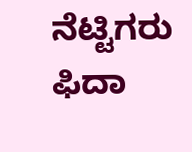ನೆಟ್ಟಿಗರು ಫಿದಾ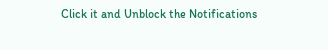Click it and Unblock the Notifications